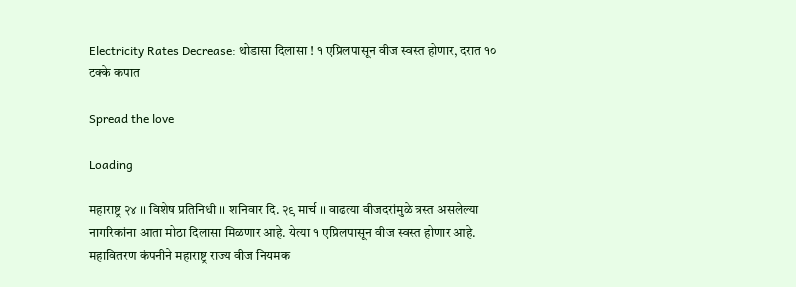Electricity Rates Decrease: थोडासा दिलासा ! १ एप्रिलपासून वीज स्वस्त होणार, दरात १० टक्के कपात

Spread the love

Loading

महाराष्ट्र २४ ।। विशेष प्रतिनिधी ।। शनिवार दि. २९ मार्च ।। वाढत्या वीजदरांमुळे त्रस्त असलेल्या नागरिकांना आता मोठा दिलासा मिळणार आहे. येत्या १ एप्रिलपासून वीज स्वस्त होणार आहे. महावितरण कंपनीने महाराष्ट्र राज्य वीज नियमक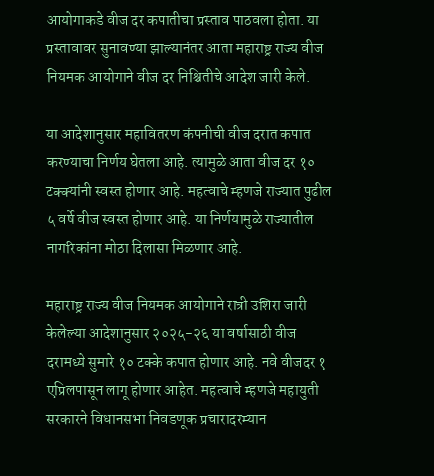आयोगाकडे वीज दर कपातीचा प्रस्ताव पाठवला होता. या प्रस्तावावर सुनावण्या झाल्यानंतर आता महाराष्ट्र राज्य वीज नियमक आयोगाने वीज दर निश्चितीचे आदेश जारी केले.

या आदेशानुसार महावितरण कंपनीची वीज दरात कपात करण्याचा निर्णय घेतला आहे. त्यामुळे आता वीज दर १० टक्क्यांनी स्वस्त होणार आहे. महत्वाचे म्हणजे राज्यात पुढील ५ वर्षे वीज स्वस्त होणार आहे. या निर्णयामुळे राज्यातील नागरिकांना मोठा दिलासा मिळणार आहे.

महाराष्ट्र राज्य वीज नियमक आयोगाने रात्री उशिरा जारी केलेल्या आदेशानुसार २०२५-२६ या वर्षासाठी वीज दरामध्ये सुमारे १० टक्के कपात होणार आहे. नवे वीजदर १ एप्रिलपासून लागू होणार आहेत. महत्वाचे म्हणजे महायुती सरकारने विधानसभा निवडणूक प्रचारादरम्यान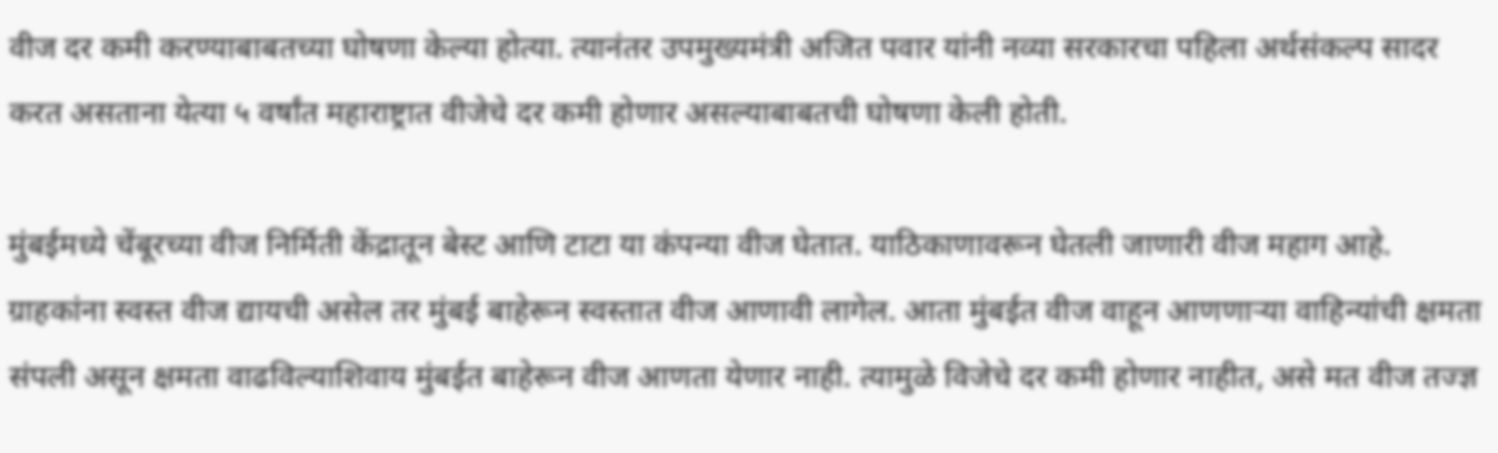वीज दर कमी करण्याबाबतच्या घोषणा केल्या होत्या. त्यानंतर उपमुख्यमंत्री अजित पवार यांनी नव्या सरकारचा पहिला अर्थसंकल्प सादर करत असताना येत्या ५ वर्षांत महाराष्ट्रात वीजेचे दर कमी होणार असल्याबाबतची घोषणा केली होती.

मुंबईमध्ये चेंबूरच्या वीज निर्मिती केंद्रातून बेस्ट आणि टाटा या कंपन्या वीज घेतात. याठिकाणावरून घेतली जाणारी वीज महाग आहे. ग्राहकांना स्वस्त वीज द्यायची असेल तर मुंबई बाहेरून स्वस्तात वीज आणावी लागेल. आता मुंबईत वीज वाहून आणणाऱ्या वाहिन्यांची क्षमता संपली असून क्षमता वाढविल्याशिवाय मुंबईत बाहेरून वीज आणता येणार नाही. त्यामुळे विजेचे दर कमी होणार नाहीत, असे मत वीज तज्ज्ञ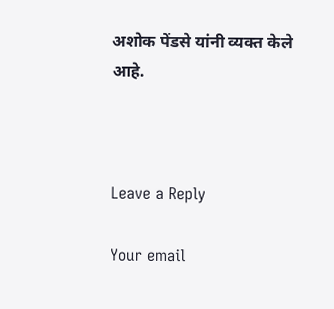अशोक पेंडसे यांनी व्यक्त केले आहे.



Leave a Reply

Your email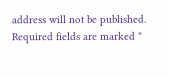address will not be published. Required fields are marked *